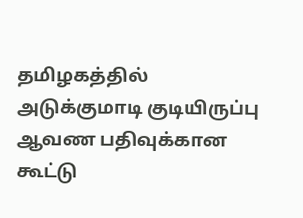தமிழகத்தில் அடுக்குமாடி குடியிருப்பு ஆவண பதிவுக்கான கூட்டு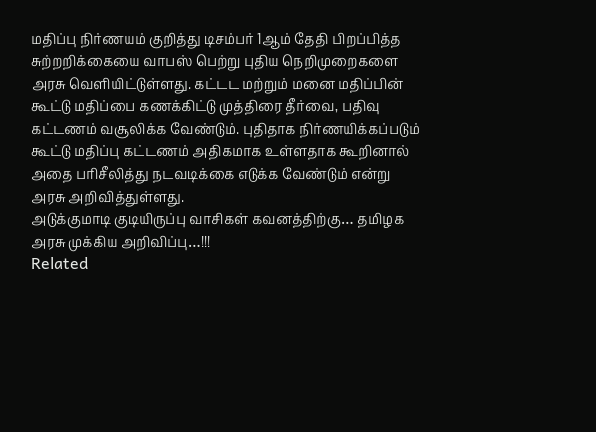மதிப்பு நிர்ணயம் குறித்து டிசம்பர் 1ஆம் தேதி பிறப்பித்த சுற்றறிக்கையை வாபஸ் பெற்று புதிய நெறிமுறைகளை அரசு வெளியிட்டுள்ளது. கட்டட மற்றும் மனை மதிப்பின் கூட்டு மதிப்பை கணக்கிட்டு முத்திரை தீர்வை, பதிவு கட்டணம் வசூலிக்க வேண்டும். புதிதாக நிர்ணயிக்கப்படும் கூட்டு மதிப்பு கட்டணம் அதிகமாக உள்ளதாக கூறினால் அதை பரிசீலித்து நடவடிக்கை எடுக்க வேண்டும் என்று அரசு அறிவித்துள்ளது.
அடுக்குமாடி குடியிருப்பு வாசிகள் கவனத்திற்கு… தமிழக அரசு முக்கிய அறிவிப்பு…!!!
Related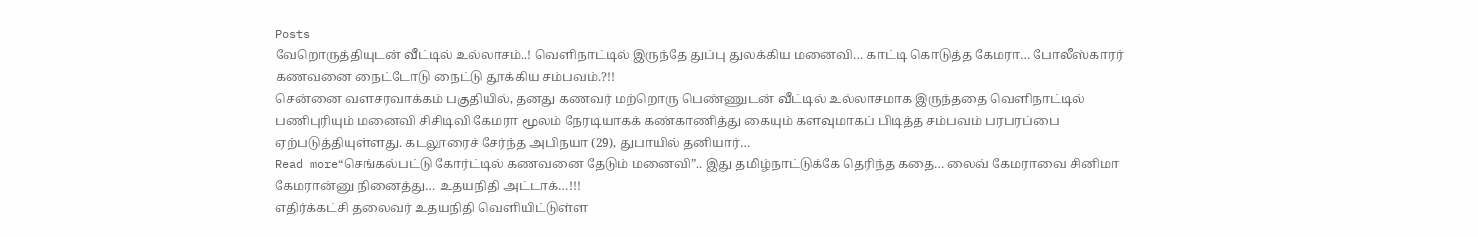Posts
வேறொருத்தியுடன் வீட்டில் உல்லாசம்..! வெளிநாட்டில் இருந்தே துப்பு துலக்கிய மனைவி… காட்டி கொடுத்த கேமரா… போலீஸ்காரர் கணவனை நைட்டோடு நைட்டு தூக்கிய சம்பவம்.?!!
சென்னை வளசரவாக்கம் பகுதியில், தனது கணவர் மற்றொரு பெண்ணுடன் வீட்டில் உல்லாசமாக இருந்ததை வெளிநாட்டில் பணிபுரியும் மனைவி சிசிடிவி கேமரா மூலம் நேரடியாகக் கண்காணித்து கையும் களவுமாகப் பிடித்த சம்பவம் பரபரப்பை ஏற்படுத்தியுள்ளது. கடலூரைச் சேர்ந்த அபிநயா (29), துபாயில் தனியார்…
Read more“செங்கல்பட்டு கோர்ட்டில் கணவனை தேடும் மனைவி”.. இது தமிழ்நாட்டுக்கே தெரிந்த கதை… லைவ் கேமராவை சினிமா கேமரான்னு நினைத்து… உதயநிதி அட்டாக்…!!!
எதிர்க்கட்சி தலைவர் உதயநிதி வெளியிட்டுள்ள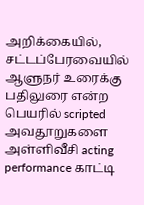அறிக்கையில், சட்டப்பேரவையில் ஆளுநர் உரைக்கு பதிலுரை என்ற பெயரில் scripted அவதூறுகளை அள்ளிவீசி acting performance காட்டி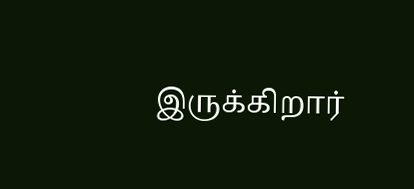இருக்கிறார்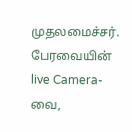முதலமைச்சர். பேரவையின் live Camera-வை,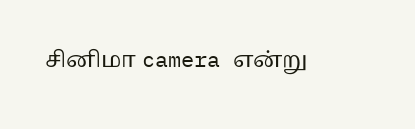சினிமா camera என்று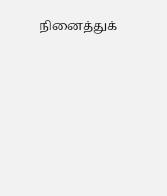நினைத்துக்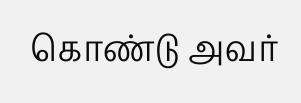கொண்டு அவர்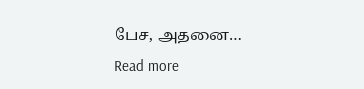பேச, அதனை…
Read more